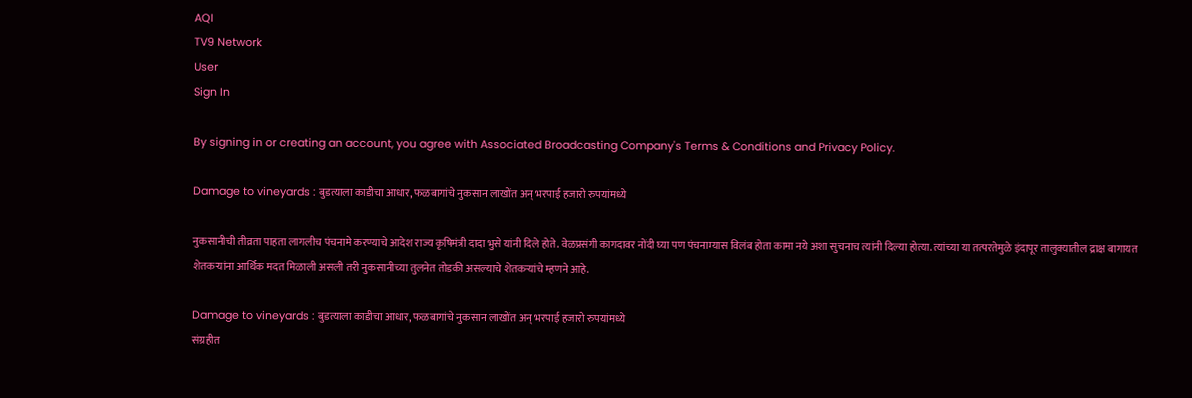AQI
TV9 Network
User
Sign In

By signing in or creating an account, you agree with Associated Broadcasting Company's Terms & Conditions and Privacy Policy.

Damage to vineyards : बुडत्याला काडीचा आधार, फळबागांचे नुकसान लाखोंत अन् भरपाई हजारो रुपयांमध्ये

नुकसानीची तीव्रता पाहता लागलीच पंचनामे करण्याचे आदेश राज्य कृषिमंत्री दादा भुसे यांनी दिले होते. वेळप्रसंगी कागदावर नोंदी घ्या पण पंचनाम्यास विलंब होता कामा नये अशा सुचनाच त्यांनी दिल्या होत्या. त्यांच्या या तत्परतेमुळे इंदापूर तालुक्यातील द्राक्ष बागायत शेतकऱ्यांना आर्थिक मदत मिळाली असली तरी नुकसानीच्या तुलनेत तोडकी असल्याचे शेतकऱ्यांचे म्हणने आहे.

Damage to vineyards : बुडत्याला काडीचा आधार, फळबागांचे नुकसान लाखोंत अन् भरपाई हजारो रुपयांमध्ये
संग्रहीत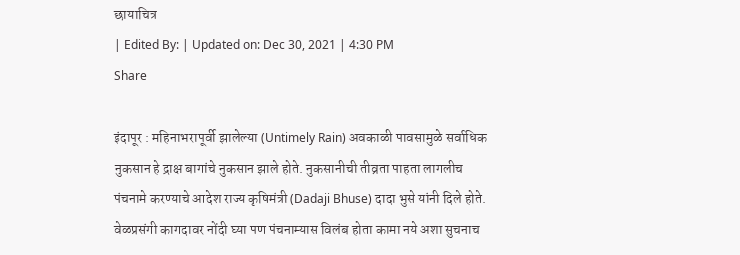छायाचित्र
| Edited By: | Updated on: Dec 30, 2021 | 4:30 PM
Share

इंदापूर : महिनाभरापूर्वी झालेल्या (Untimely Rain) अवकाळी पावसामुळे सर्वाधिक नुकसान हे द्राक्ष बागांचे नुकसान झाले होते. नुकसानीची तीव्रता पाहता लागलीच पंचनामे करण्याचे आदेश राज्य कृषिमंत्री (Dadaji Bhuse) दादा भुसे यांनी दिले होते. वेळप्रसंगी कागदावर नोंदी घ्या पण पंचनाम्यास विलंब होता कामा नये अशा सुचनाच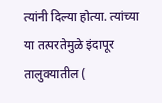त्यांनी दिल्या होत्या. त्यांच्या या तत्परतेमुळे इंदापूर तालुक्यातील (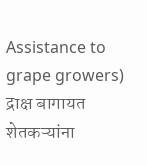Assistance to grape growers) द्राक्ष बागायत शेतकऱ्यांना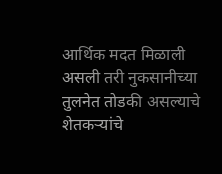आर्थिक मदत मिळाली असली तरी नुकसानीच्या तुलनेत तोडकी असल्याचे शेतकऱ्यांचे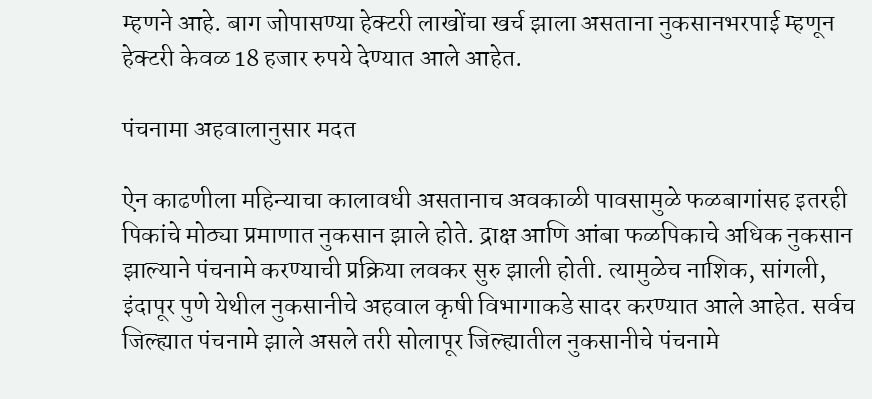म्हणने आहे. बाग जोपासण्या हेक्टरी लाखोंचा खर्च झाला असताना नुकसानभरपाई म्हणून हेक्टरी केवळ 18 हजार रुपये देण्यात आले आहेत.

पंचनामा अहवालानुसार मदत

ऐन काढणीला महिन्याचा कालावधी असतानाच अवकाळी पावसामुळे फळबागांसह इतरही पिकांचे मोठ्या प्रमाणात नुकसान झाले होते. द्राक्ष आणि आंबा फळपिकाचे अधिक नुकसान झाल्याने पंचनामे करण्याची प्रक्रिया लवकर सुरु झाली होती. त्यामुळेच नाशिक, सांगली, इंदापूर पुणे येथील नुकसानीचे अहवाल कृषी विभागाकडे सादर करण्यात आले आहेत. सर्वच जिल्ह्यात पंचनामे झाले असले तरी सोलापूर जिल्ह्यातील नुकसानीचे पंचनामे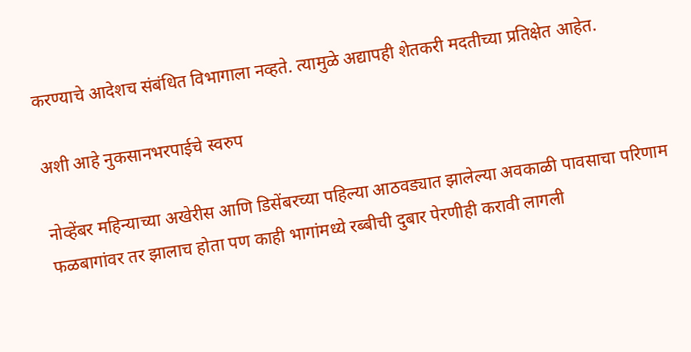करण्याचे आदेशच संबंधित विभागाला नव्हते. त्यामुळे अद्यापही शेतकरी मदतीच्या प्रतिक्षेत आहेत.

अशी आहे नुकसानभरपाईचे स्वरुप

नोव्हेंबर महिन्याच्या अखेरीस आणि डिसेंबरच्या पहिल्या आठवड्यात झालेल्या अवकाळी पावसाचा परिणाम फळबागांवर तर झालाच होता पण काही भागांमध्ये रब्बीची दुबार पेरणीही करावी लागली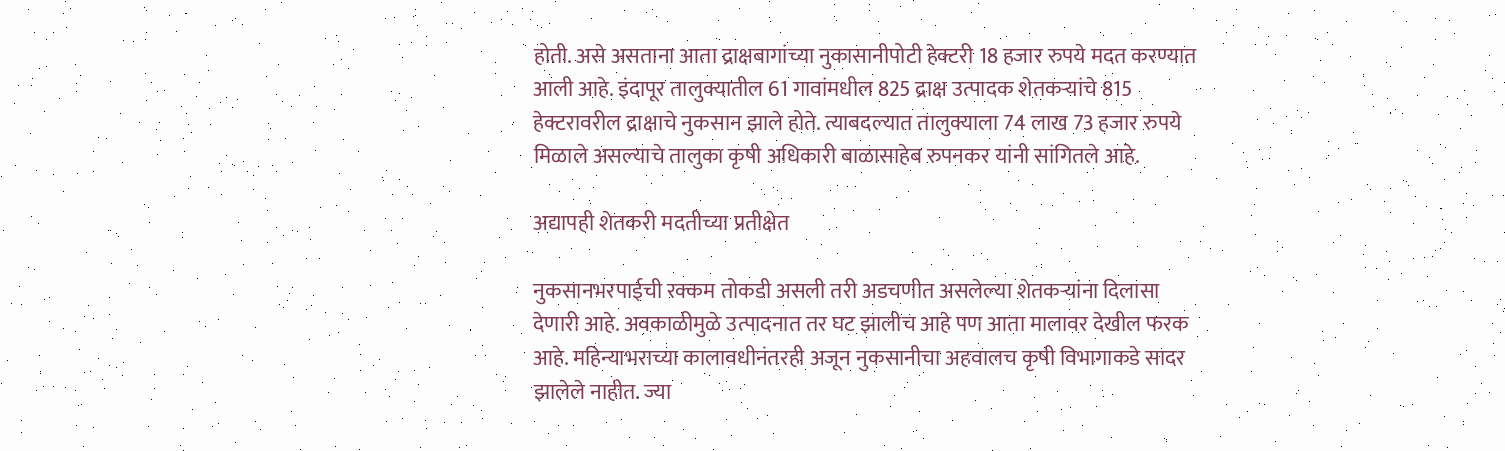होती. असे असताना आता द्राक्षबागांच्या नुकासानीपोटी हेक्टरी 18 हजार रुपये मदत करण्यात आली आहे. इंदापूर तालुक्यातील 61 गावांमधील 825 द्राक्ष उत्पादक शेतकऱ्यांचे 815 हेक्टरावरील द्राक्षाचे नुकसान झाले होते. त्याबदल्यात तालुक्याला 74 लाख 73 हजार रुपये मिळाले असल्याचे तालुका कृषी अधिकारी बाळासाहेब रुपनकर यांनी सांगितले आहे.

अद्यापही शेतकरी मदतीच्या प्रतीक्षेत

नुकसानभरपाईची रक्कम तोकडी असली तरी अडचणीत असलेल्या शेतकऱ्यांना दिलासा देणारी आहे. अवकाळीमुळे उत्पादनात तर घट झालीच आहे पण आता मालावर देखील फरक आहे. महिन्याभराच्या कालावधीनंतरही अजून नुकसानीचा अहवालच कृषी विभागाकडे सादर झालेले नाहीत. ज्या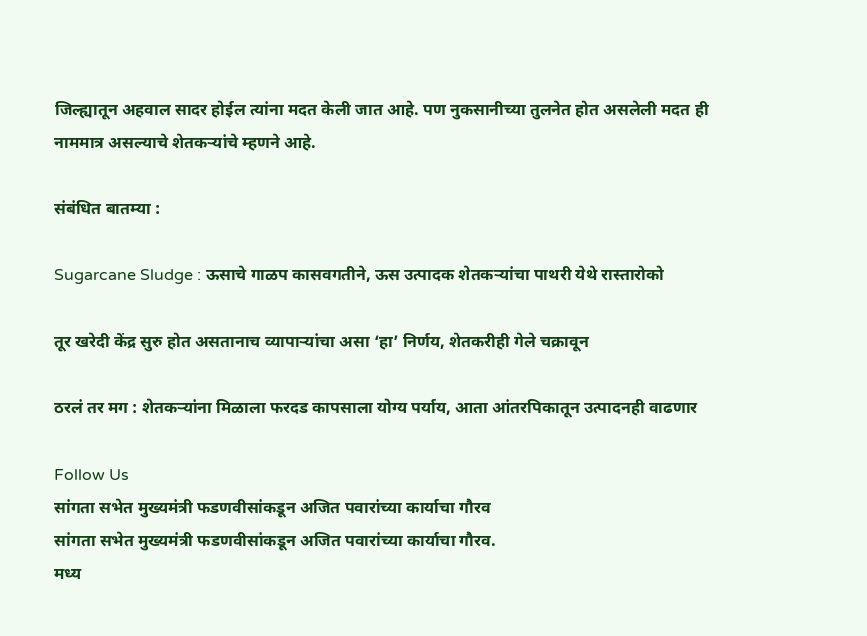जिल्ह्यातून अहवाल सादर होईल त्यांना मदत केली जात आहे. पण नुकसानीच्या तुलनेत होत असलेली मदत ही नाममात्र असल्याचे शेतकऱ्यांचे म्हणने आहे.

संबंधित बातम्या :

Sugarcane Sludge : ऊसाचे गाळप कासवगतीने, ऊस उत्पादक शेतकऱ्यांचा पाथरी येथे रास्तारोको

तूर खरेदी केंद्र सुरु होत असतानाच व्यापाऱ्यांचा असा ‘हा’ निर्णय, शेतकरीही गेले चक्रावून

ठरलं तर मग : शेतकऱ्यांना मिळाला फरदड कापसाला योग्य पर्याय, आता आंतरपिकातून उत्पादनही वाढणार

Follow Us
सांगता सभेत मुख्यमंत्री फडणवीसांकडून अजित पवारांच्या कार्याचा गौरव
सांगता सभेत मुख्यमंत्री फडणवीसांकडून अजित पवारांच्या कार्याचा गौरव.
मध्य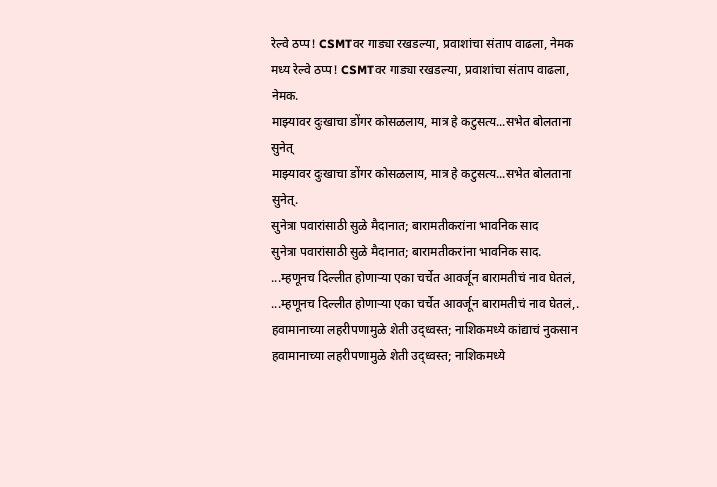रेल्वे ठप्प! CSMTवर गाड्या रखडल्या, प्रवाशांचा संताप वाढला, नेमक
मध्य रेल्वे ठप्प! CSMTवर गाड्या रखडल्या, प्रवाशांचा संताप वाढला, नेमक.
माझ्यावर दुःखाचा डोंगर कोसळलाय, मात्र हे कटुसत्य...सभेत बोलताना सुनेत्
माझ्यावर दुःखाचा डोंगर कोसळलाय, मात्र हे कटुसत्य...सभेत बोलताना सुनेत्.
सुनेत्रा पवारांसाठी सुळे मैदानात; बारामतीकरांना भावनिक साद
सुनेत्रा पवारांसाठी सुळे मैदानात; बारामतीकरांना भावनिक साद.
...म्हणूनच दिल्लीत होणाऱ्या एका चर्चेत आवर्जून बारामतीचं नाव घेतलं,
...म्हणूनच दिल्लीत होणाऱ्या एका चर्चेत आवर्जून बारामतीचं नाव घेतलं,.
हवामानाच्या लहरीपणामुळे शेती उद्ध्वस्त; नाशिकमध्ये कांद्याचं नुकसान
हवामानाच्या लहरीपणामुळे शेती उद्ध्वस्त; नाशिकमध्ये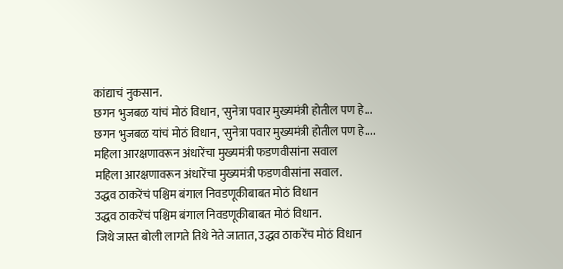कांद्याचं नुकसान.
छगन भुजबळ यांचं मोठं विधान, 'सुनेत्रा पवार मुख्यमंत्री होतील पण हे...
छगन भुजबळ यांचं मोठं विधान, 'सुनेत्रा पवार मुख्यमंत्री होतील पण हे....
महिला आरक्षणावरून अंधारेंचा मुख्यमंत्री फडणवीसांना सवाल
महिला आरक्षणावरून अंधारेंचा मुख्यमंत्री फडणवीसांना सवाल.
उद्धव ठाकरेंचं पश्चिम बंगाल निवडणूकीबाबत मोठं विधान
उद्धव ठाकरेंचं पश्चिम बंगाल निवडणूकीबाबत मोठं विधान.
जिथे जास्त बोली लागते तिथे नेते जातात, उद्धव ठाकरेंच मोठं विधान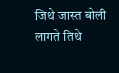जिथे जास्त बोली लागते तिथे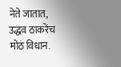नेते जातात, उद्धव ठाकरेंच मोठं विधान.